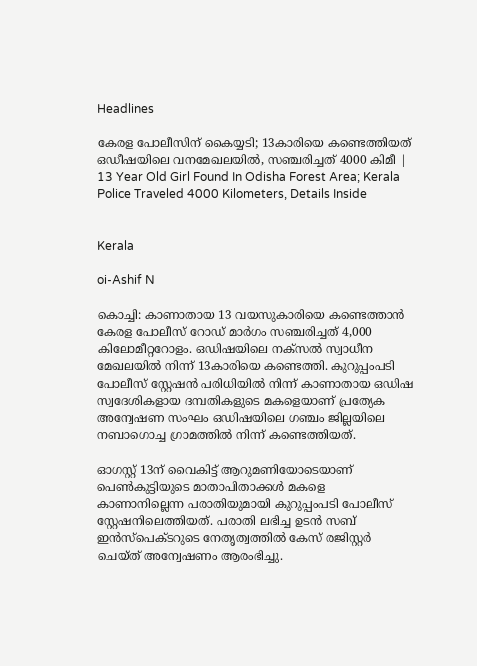Headlines

കേരള പോലീസിന് കൈയ്യടി; 13കാരിയെ കണ്ടെത്തിയത് ഒഡീഷയിലെ വനമേഖലയില്‍, സഞ്ചരിച്ചത് 4000 കിമീ | 13 Year Old Girl Found In Odisha Forest Area; Kerala Police Traveled 4000 Kilometers, Details Inside


Kerala

oi-Ashif N

കൊച്ചി: കാണാതായ 13 വയസുകാരിയെ കണ്ടെത്താന്‍ കേരള പോലീസ് റോഡ് മാര്‍ഗം സഞ്ചരിച്ചത് 4,000 കിലോമീറ്ററോളം. ഒഡിഷയിലെ നക്‌സല്‍ സ്വാധീന മേഖലയില്‍ നിന്ന് 13കാരിയെ കണ്ടെത്തി. കുറുപ്പംപടി പോലീസ് സ്റ്റേഷന്‍ പരിധിയില്‍ നിന്ന് കാണാതായ ഒഡിഷ സ്വദേശികളായ ദമ്പതികളുടെ മകളെയാണ് പ്രത്യേക അന്വേഷണ സംഘം ഒഡിഷയിലെ ഗഞ്ചം ജില്ലയിലെ നബാഗൊച്ച ഗ്രാമത്തില്‍ നിന്ന് കണ്ടെത്തിയത്.

ഓഗസ്റ്റ് 13ന് വൈകിട്ട് ആറുമണിയോടെയാണ് പെണ്‍കുട്ടിയുടെ മാതാപിതാക്കള്‍ മകളെ കാണാനില്ലെന്ന പരാതിയുമായി കുറുപ്പംപടി പോലീസ് സ്റ്റേഷനിലെത്തിയത്. പരാതി ലഭിച്ച ഉടന്‍ സബ് ഇന്‍സ്പെക്ടറുടെ നേതൃത്വത്തില്‍ കേസ് രജിസ്റ്റര്‍ ചെയ്ത് അന്വേഷണം ആരംഭിച്ചു.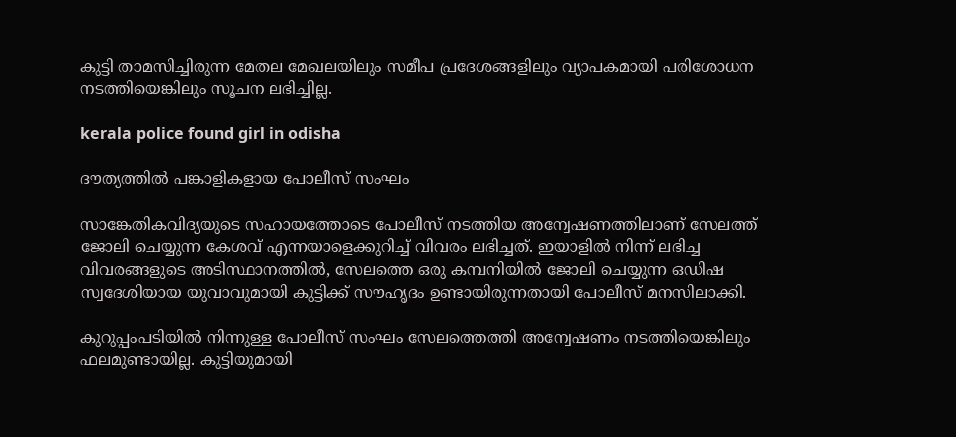കുട്ടി താമസിച്ചിരുന്ന മേതല മേഖലയിലും സമീപ പ്രദേശങ്ങളിലും വ്യാപകമായി പരിശോധന നടത്തിയെങ്കിലും സൂചന ലഭിച്ചില്ല.

kerala police found girl in odisha

ദൗത്യത്തില്‍ പങ്കാളികളായ പോലീസ് സംഘം

സാങ്കേതികവിദ്യയുടെ സഹായത്തോടെ പോലീസ് നടത്തിയ അന്വേഷണത്തിലാണ് സേലത്ത് ജോലി ചെയ്യുന്ന കേശവ് എന്നയാളെക്കുറിച്ച് വിവരം ലഭിച്ചത്. ഇയാളില്‍ നിന്ന് ലഭിച്ച വിവരങ്ങളുടെ അടിസ്ഥാനത്തില്‍, സേലത്തെ ഒരു കമ്പനിയില്‍ ജോലി ചെയ്യുന്ന ഒഡിഷ സ്വദേശിയായ യുവാവുമായി കുട്ടിക്ക് സൗഹൃദം ഉണ്ടായിരുന്നതായി പോലീസ് മനസിലാക്കി.

കുറുപ്പംപടിയില്‍ നിന്നുള്ള പോലീസ് സംഘം സേലത്തെത്തി അന്വേഷണം നടത്തിയെങ്കിലും ഫലമുണ്ടായില്ല. കുട്ടിയുമായി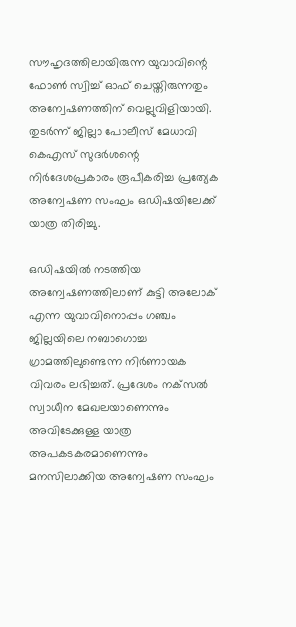സൗഹൃദത്തിലായിരുന്ന യുവാവിന്റെ ഫോണ്‍ സ്വിച്ച് ഓഫ് ചെയ്തിരുന്നതും അന്വേഷണത്തിന് വെല്ലുവിളിയായി. തുടര്‍ന്ന് ജില്ലാ പോലീസ് മേധാവി കെഎസ് സുദര്‍ശന്റെ നിര്‍ദേശപ്രകാരം രൂപീകരിച്ച പ്രത്യേക അന്വേഷണ സംഘം ഒഡിഷയിലേക്ക് യാത്ര തിരിച്ചു.

ഒഡിഷയില്‍ നടത്തിയ അന്വേഷണത്തിലാണ് കുട്ടി അലോക് എന്ന യുവാവിനൊപ്പം ഗഞ്ചം ജില്ലയിലെ നബാഗൊച്ച ഗ്രാമത്തിലുണ്ടെന്ന നിര്‍ണായക വിവരം ലഭിച്ചത്. പ്രദേശം നക്‌സല്‍ സ്വാധീന മേഖലയാണെന്നും അവിടേക്കുള്ള യാത്ര അപകടകരമാണെന്നും മനസിലാക്കിയ അന്വേഷണ സംഘം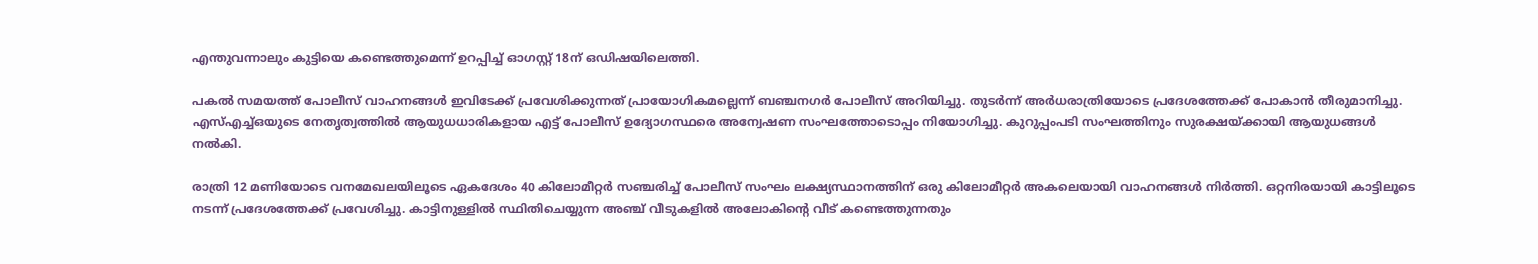എന്തുവന്നാലും കുട്ടിയെ കണ്ടെത്തുമെന്ന് ഉറപ്പിച്ച് ഓഗസ്റ്റ് 18ന് ഒഡിഷയിലെത്തി.

പകല്‍ സമയത്ത് പോലീസ് വാഹനങ്ങള്‍ ഇവിടേക്ക് പ്രവേശിക്കുന്നത് പ്രായോഗികമല്ലെന്ന് ബഞ്ചനഗര്‍ പോലീസ് അറിയിച്ചു. തുടര്‍ന്ന് അര്‍ധരാത്രിയോടെ പ്രദേശത്തേക്ക് പോകാന്‍ തീരുമാനിച്ചു. എസ്എച്ച്ഒയുടെ നേതൃത്വത്തില്‍ ആയുധധാരികളായ എട്ട് പോലീസ് ഉദ്യോഗസ്ഥരെ അന്വേഷണ സംഘത്തോടൊപ്പം നിയോഗിച്ചു. കുറുപ്പംപടി സംഘത്തിനും സുരക്ഷയ്ക്കായി ആയുധങ്ങള്‍ നല്‍കി.

രാത്രി 12 മണിയോടെ വനമേഖലയിലൂടെ ഏകദേശം 40 കിലോമീറ്റര്‍ സഞ്ചരിച്ച് പോലീസ് സംഘം ലക്ഷ്യസ്ഥാനത്തിന് ഒരു കിലോമീറ്റര്‍ അകലെയായി വാഹനങ്ങള്‍ നിര്‍ത്തി. ഒറ്റനിരയായി കാട്ടിലൂടെ നടന്ന് പ്രദേശത്തേക്ക് പ്രവേശിച്ചു. കാട്ടിനുള്ളില്‍ സ്ഥിതിചെയ്യുന്ന അഞ്ച് വീടുകളില്‍ അലോകിന്റെ വീട് കണ്ടെത്തുന്നതും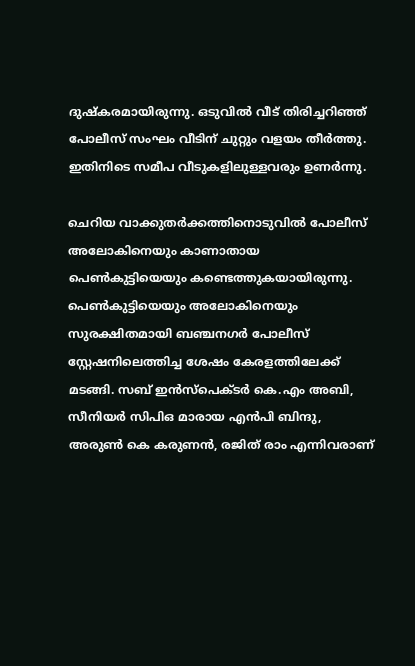ദുഷ്‌കരമായിരുന്നു. ഒടുവില്‍ വീട് തിരിച്ചറിഞ്ഞ് പോലീസ് സംഘം വീടിന് ചുറ്റും വളയം തീര്‍ത്തു. ഇതിനിടെ സമീപ വീടുകളിലുള്ളവരും ഉണര്‍ന്നു.

ചെറിയ വാക്കുതര്‍ക്കത്തിനൊടുവില്‍ പോലീസ് അലോകിനെയും കാണാതായ പെണ്‍കുട്ടിയെയും കണ്ടെത്തുകയായിരുന്നു. പെണ്‍കുട്ടിയെയും അലോകിനെയും സുരക്ഷിതമായി ബഞ്ചനഗര്‍ പോലീസ് സ്റ്റേഷനിലെത്തിച്ച ശേഷം കേരളത്തിലേക്ക് മടങ്ങി. സബ് ഇന്‍സ്‌പെക്ടര്‍ കെ.എം അബി, സീനിയര്‍ സിപിഒ മാരായ എന്‍പി ബിന്ദു, അരുണ്‍ കെ കരുണന്‍, രജിത് രാം എന്നിവരാണ്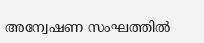അന്വേഷണ സംഘത്തില്‍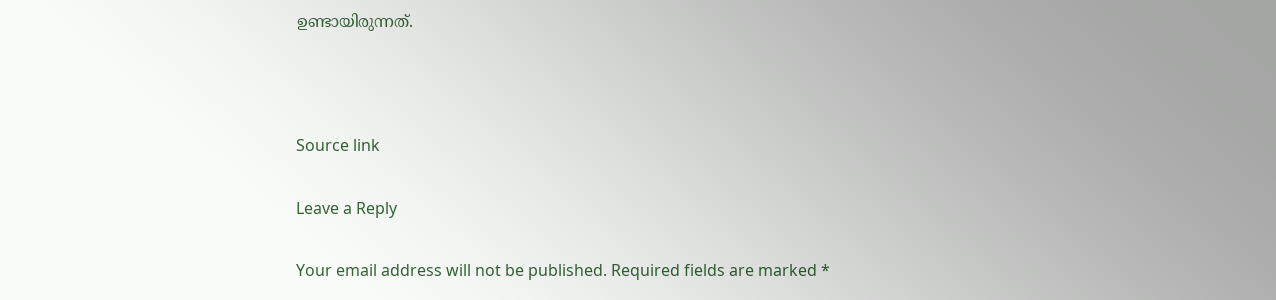ഉണ്ടായിരുന്നത്.



Source link

Leave a Reply

Your email address will not be published. Required fields are marked *